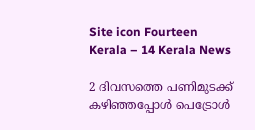Site icon Fourteen Kerala – 14 Kerala News

2 ദിവസത്തെ പണിമുടക്ക് കഴിഞ്ഞപ്പോൾ പെട്രോൾ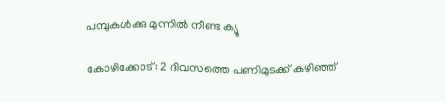പമ്പുകൾക്കു മുന്നിൽ നീണ്ട ക്യൂ

കോഴിക്കോട്: 2 ദിവസത്തെ പണിമുടക്ക് കഴിഞ്ഞ്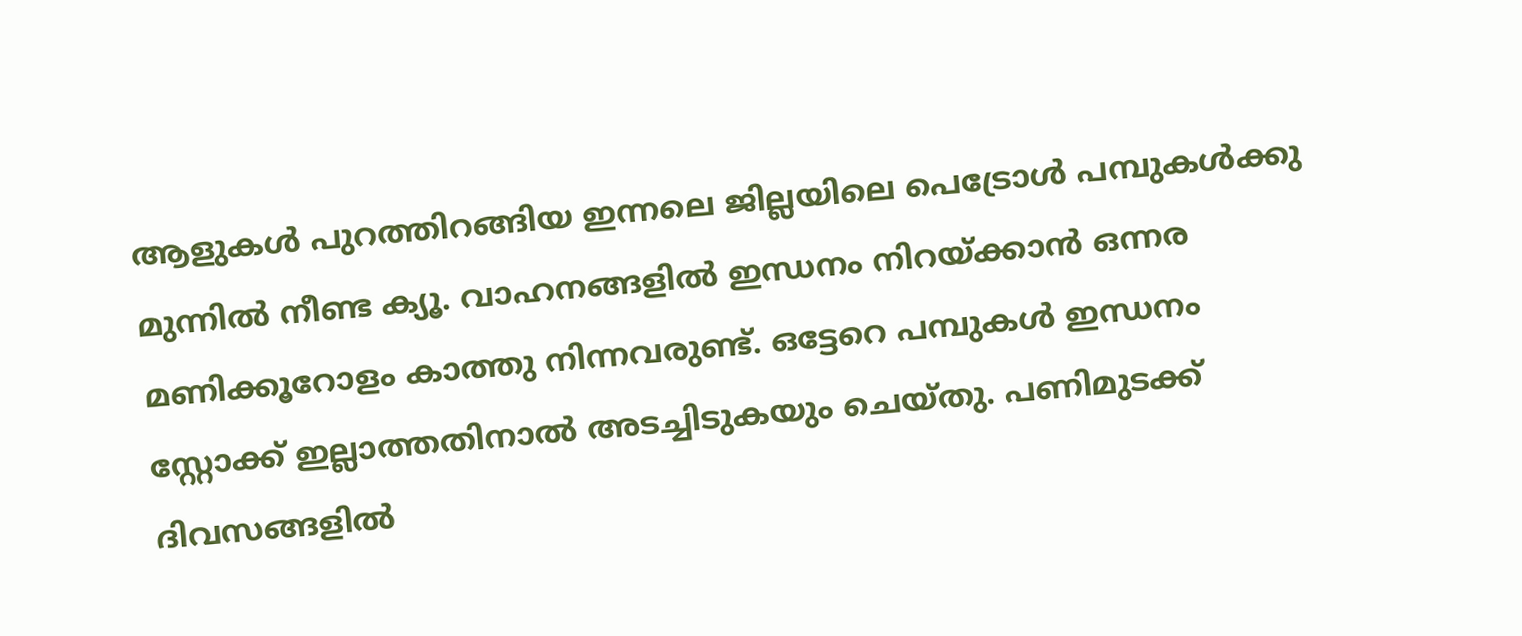ആളുകൾ പുറത്തിറങ്ങിയ ഇന്നലെ ജില്ലയിലെ പെട്രോൾ പമ്പുകൾക്കു മുന്നിൽ നീണ്ട ക്യൂ. വാഹനങ്ങളിൽ ഇന്ധനം നിറയ്ക്കാൻ ഒന്നര മണിക്കൂറോളം കാത്തു നിന്നവരുണ്ട്. ഒട്ടേറെ പമ്പുകൾ ഇന്ധനം സ്റ്റോക്ക് ഇല്ലാത്തതിനാൽ അടച്ചിടുകയും ചെയ്തു. പണിമുടക്ക് ദിവസങ്ങളിൽ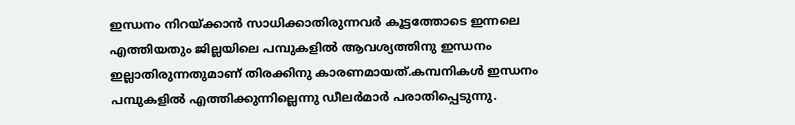ഇന്ധനം നിറയ്ക്കാൻ സാധിക്കാതിരുന്നവർ കൂട്ടത്തോടെ ഇന്നലെ എത്തിയതും ജില്ലയിലെ പമ്പുകളിൽ ആവശ്യത്തിനു ഇന്ധനം ഇല്ലാതിരുന്നതുമാണ് തിരക്കിനു കാരണമായത്.കമ്പനികൾ ഇന്ധനം പമ്പുകളിൽ എത്തിക്കുന്നില്ലെന്നു ഡീലർമാർ പരാതിപ്പെടുന്നു.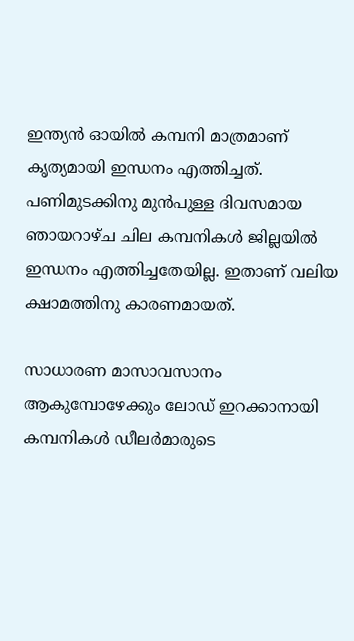ഇന്ത്യൻ ഓയിൽ കമ്പനി മാത്രമാണ് കൃത്യമായി ഇന്ധനം എത്തിച്ചത്. പണിമുടക്കിനു മുൻപുള്ള ദിവസമായ ഞായറാഴ്ച ചില കമ്പനികൾ ജില്ലയിൽ ഇന്ധനം എത്തിച്ചതേയില്ല. ഇതാണ് വലിയ ക്ഷാമത്തിനു കാരണമായത്.

സാധാരണ മാസാവസാനം ആകുമ്പോഴേക്കും ലോഡ് ഇറക്കാനായി കമ്പനികൾ ഡീലർമാരുടെ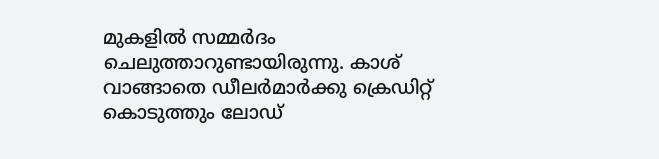മുകളിൽ സമ്മർദം ചെലുത്താറുണ്ടായിരുന്നു. കാശ് വാങ്ങാതെ ഡീലർമാർക്കു ക്രെഡിറ്റ് കൊടുത്തും ലോഡ്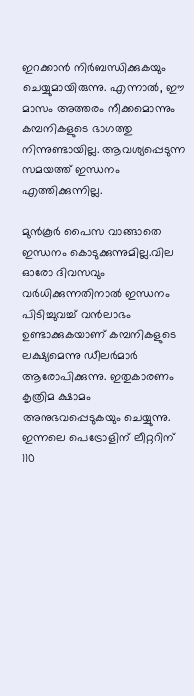ഇറക്കാൻ നിർബന്ധിക്കുകയും ചെയ്യുമായിരുന്നു. എന്നാൽ, ഈ മാസം അത്തരം നീക്കമൊന്നും കമ്പനികളുടെ ഭാഗത്തു നിന്നുണ്ടായില്ല. ആവശ്യപ്പെടുന്ന സമയത്ത് ഇന്ധനം എത്തിക്കുന്നില്ല.

മുൻകൂർ പൈസ വാങ്ങാതെ ഇന്ധനം കൊടുക്കുന്നുമില്ല.വില ഓരോ ദിവസവും വർധിക്കുന്നതിനാൽ ഇന്ധനം പിടിച്ചുവച്ച് വൻലാഭം ഉണ്ടാക്കുകയാണ് കമ്പനികളുടെ ലക്ഷ്യമെന്നു ഡീലർമാർ ആരോപിക്കുന്നു. ഇതുകാരണം കൃത്രിമ ക്ഷാമം അനുഭവപ്പെടുകയും ചെയ്യുന്നു. ഇന്നലെ പെട്രോളിന് ലീറ്ററിന് 110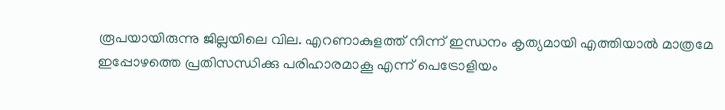രൂപയായിരുന്നു ജില്ലയിലെ വില. എറണാകുളത്ത് നിന്ന് ഇന്ധനം കൃത്യമായി എത്തിയാൽ മാത്രമേ ഇപ്പോഴത്തെ പ്രതിസന്ധിക്കു പരിഹാരമാകൂ എന്ന് പെട്രോളിയം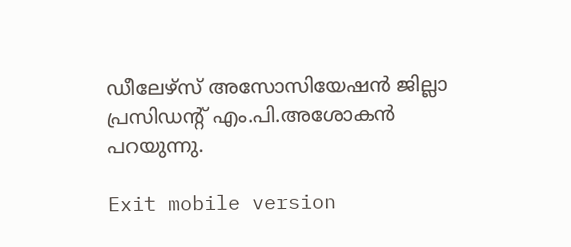ഡീലേഴ്സ് അസോസിയേഷൻ ജില്ലാ പ്രസിഡന്റ് എം.പി.അശോകൻ പറയുന്നു.

Exit mobile version